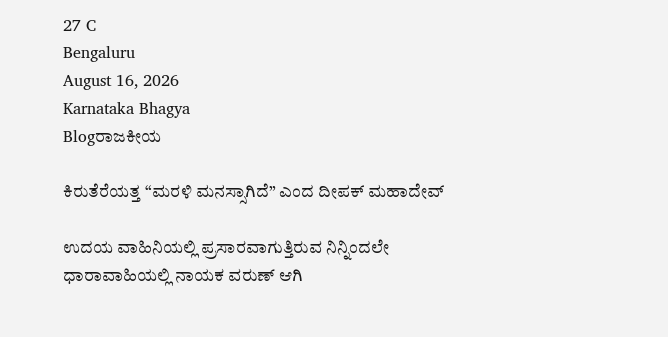27 C
Bengaluru
August 16, 2026
Karnataka Bhagya
Blogರಾಜಕೀಯ

ಕಿರುತೆರೆಯತ್ತ “ಮರಳಿ ಮನಸ್ಸಾಗಿದೆ” ಎಂದ ದೀಪಕ್ ಮಹಾದೇವ್

ಉದಯ ವಾಹಿನಿಯಲ್ಲಿ ಪ್ರಸಾರವಾಗುತ್ತಿರುವ ನಿನ್ನಿಂದಲೇ ಧಾರಾವಾಹಿಯಲ್ಲಿ ನಾಯಕ ವರುಣ್ ಆಗಿ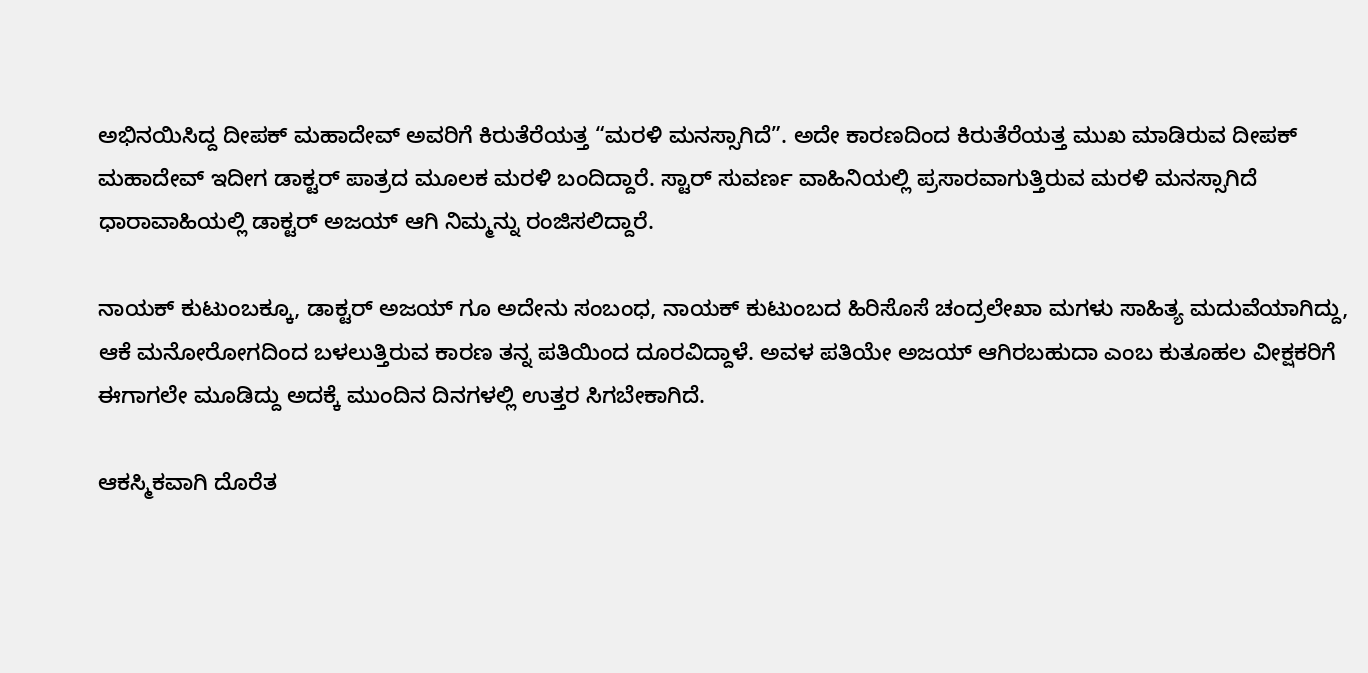ಅಭಿನಯಿಸಿದ್ದ ದೀಪಕ್ ಮಹಾದೇವ್ ಅವರಿಗೆ ಕಿರುತೆರೆಯತ್ತ “ಮರಳಿ ಮನಸ್ಸಾಗಿದೆ”. ಅದೇ ಕಾರಣದಿಂದ ಕಿರುತೆರೆಯತ್ತ ಮುಖ ಮಾಡಿರುವ ದೀಪಕ್ ಮಹಾದೇವ್ ಇದೀಗ ಡಾಕ್ಟರ್ ಪಾತ್ರದ ಮೂಲಕ ಮರಳಿ ಬಂದಿದ್ದಾರೆ. ಸ್ಟಾರ್ ಸುವರ್ಣ ವಾಹಿನಿಯಲ್ಲಿ ಪ್ರಸಾರವಾಗುತ್ತಿರುವ ಮರಳಿ ಮನಸ್ಸಾಗಿದೆ ಧಾರಾವಾಹಿಯಲ್ಲಿ ಡಾಕ್ಟರ್ ಅಜಯ್ ಆಗಿ ನಿಮ್ಮನ್ನು ರಂಜಿಸಲಿದ್ದಾರೆ.

ನಾಯಕ್ ಕುಟುಂಬಕ್ಕೂ, ಡಾಕ್ಟರ್ ಅಜಯ್ ಗೂ ಅದೇನು ಸಂಬಂಧ, ನಾಯಕ್ ಕುಟುಂಬದ ಹಿರಿಸೊಸೆ ಚಂದ್ರಲೇಖಾ ಮಗಳು ಸಾಹಿತ್ಯ ಮದುವೆಯಾಗಿದ್ದು, ಆಕೆ ಮನೋರೋಗದಿಂದ ಬಳಲುತ್ತಿರುವ ಕಾರಣ ತನ್ನ ಪತಿಯಿಂದ ದೂರವಿದ್ದಾಳೆ. ಅವಳ ಪತಿಯೇ ಅಜಯ್ ಆಗಿರಬಹುದಾ ಎಂಬ ಕುತೂಹಲ ವೀಕ್ಷಕರಿಗೆ ಈಗಾಗಲೇ ಮೂಡಿದ್ದು ಅದಕ್ಕೆ ಮುಂದಿನ ದಿನಗಳಲ್ಲಿ ಉತ್ತರ ಸಿಗಬೇಕಾಗಿದೆ.

ಆಕಸ್ಮಿಕವಾಗಿ ದೊರೆತ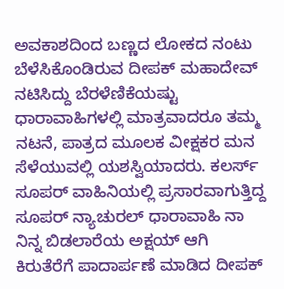ಅವಕಾಶದಿಂದ ಬಣ್ಣದ ಲೋಕದ ನಂಟು ಬೆಳೆಸಿಕೊಂಡಿರುವ ದೀಪಕ್ ಮಹಾದೇವ್ ನಟಿಸಿದ್ದು ಬೆರಳೆಣಿಕೆಯಷ್ಟು ಧಾರಾವಾಹಿಗಳಲ್ಲಿ ಮಾತ್ರವಾದರೂ ತಮ್ಮ ನಟನೆ, ಪಾತ್ರದ ಮೂಲಕ ವೀಕ್ಷಕರ ಮನ ಸೆಳೆಯುವಲ್ಲಿ ಯಶಸ್ವಿಯಾದರು. ಕಲರ್ಸ್ ಸೂಪರ್ ವಾಹಿನಿಯಲ್ಲಿ ಪ್ರಸಾರವಾಗುತ್ತಿದ್ದ ಸೂಪರ್ ನ್ಯಾಚುರಲ್ ಧಾರಾವಾಹಿ ನಾ ನಿನ್ನ ಬಿಡಲಾರೆಯ ಅಕ್ಷಯ್ ಆಗಿ ಕಿರುತೆರೆಗೆ ಪಾದಾರ್ಪಣೆ ಮಾಡಿದ ದೀಪಕ್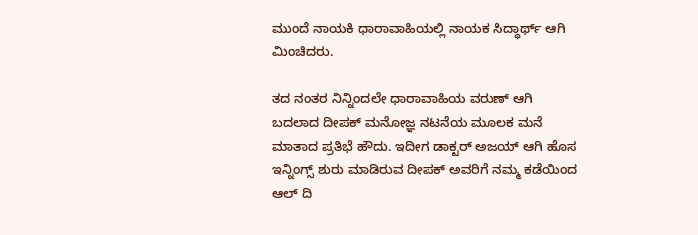ಮುಂದೆ ನಾಯಕಿ ಧಾರಾವಾಹಿಯಲ್ಲಿ ನಾಯಕ ಸಿದ್ಧಾರ್ಥ್ ಆಗಿ ಮಿಂಚಿದರು.

ತದ ನಂತರ ನಿನ್ನಿಂದಲೇ ಧಾರಾವಾಹಿಯ ವರುಣ್ ಆಗಿ ಬದಲಾದ ದೀಪಕ್ ಮನೋಜ್ಞ ನಟನೆಯ ಮೂಲಕ ಮನೆ ಮಾತಾದ ಪ್ರತಿಭೆ ಹೌದು. ಇದೀಗ ಡಾಕ್ಟರ್ ಅಜಯ್ ಆಗಿ ಹೊಸ ಇನ್ನಿಂಗ್ಸ್ ಶುರು ಮಾಡಿರುವ ದೀಪಕ್ ಅವರಿಗೆ ನಮ್ಮ ಕಡೆಯಿಂದ ಆಲ್ ದಿ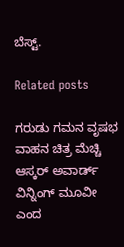ಬೆಸ್ಟ್.

Related posts

ಗರುಡು ಗಮನ ವೃಷಭ ವಾಹನ ಚಿತ್ರ ಮೆಚ್ಚಿ ಆಸ್ಕರ್ ಅವಾರ್ಡ್ ವಿನ್ನಿಂಗ್ ಮೂವೀ ಎಂದ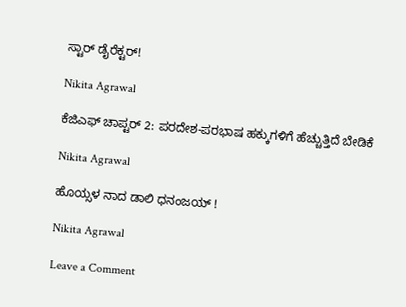ಸ್ಟಾರ್ ಡೈರೆಕ್ಟರ್!

Nikita Agrawal

ಕೆಜಿಎಫ್ ಚಾಪ್ಟರ್ 2: ಪರದೇಶ-ಪರಭಾಷ ಹಕ್ಕುಗಳಿಗೆ ಹೆಚ್ಚುತ್ತಿದೆ ಬೇಡಿಕೆ

Nikita Agrawal

ಹೊಯ್ಸಳ ನಾದ ಡಾಲಿ ಧನಂಜಯ್ !

Nikita Agrawal

Leave a Comment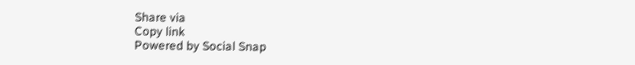Share via
Copy link
Powered by Social Snap